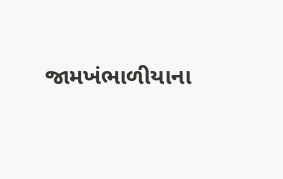જામખંભાળીયાના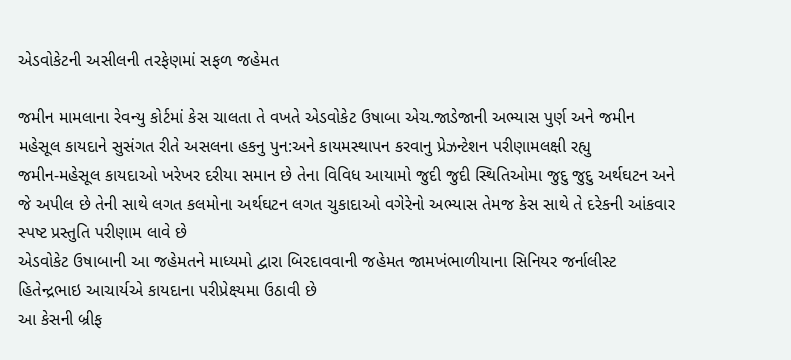એડવોકેટની અસીલની તરફેણમાં સફળ જહેમત

જમીન મામલાના રેવન્યુ કોર્ટમાં કેસ ચાલતા તે વખતે એડવોકેટ ઉષાબા એચ.જાડેજાની અભ્યાસ પુર્ણ અને જમીન મહેસૂલ કાયદાને સુસંગત રીતે અસલના હકનુ પુન:અને કાયમસ્થાપન કરવાનુ પ્રેઝન્ટેશન પરીણામલક્ષી રહ્યુ
જમીન-મહેસૂલ કાયદાઓ ખરેખર દરીયા સમાન છે તેના વિવિધ આયામો જુદી જુદી સ્થિતિઓમા જુદુ જુદુ અર્થઘટન અને જે અપીલ છે તેની સાથે લગત કલમોના અર્થઘટન લગત ચુકાદાઓ વગેરેનો અભ્યાસ તેમજ કેસ સાથે તે દરેકની આંકવાર સ્પષ્ટ પ્રસ્તુતિ પરીણામ લાવે છે
એડવોકેટ ઉષાબાની આ જહેમતને માધ્યમો દ્વારા બિરદાવવાની જહેમત જામખંભાળીયાના સિનિયર જર્નાલીસ્ટ હિતેન્દ્રભાઇ આચાર્યએ કાયદાના પરીપ્રેક્ષ્યમા ઉઠાવી છે
આ કેસની બ્રીફ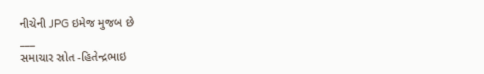નીચેની JPG ઇમેજ મુજબ છે
___
સમાચાર સ્રોત -હિતેન્દ્રભાઇ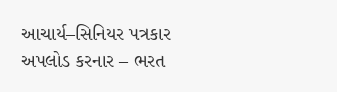આચાર્ય–સિનિયર પત્રકાર
અપલોડ કરનાર – ભરત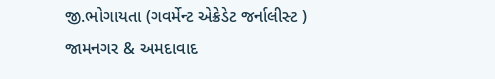જી.ભોગાયતા (ગવર્મેન્ટ એક્રેડેટ જર્નાલીસ્ટ )
જામનગર & અમદાવાદ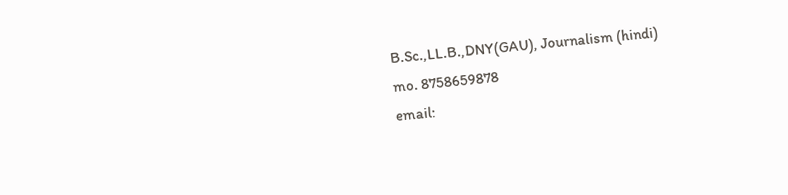B.Sc.,LL.B.,DNY(GAU), Journalism (hindi)
mo. 8758659878
email: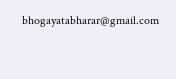bhogayatabharar@gmail.com